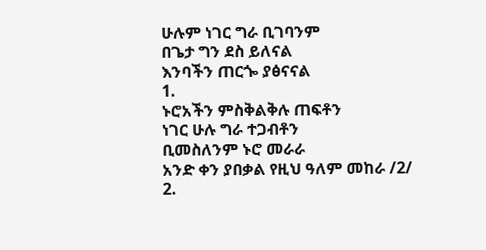ሁሉም ነገር ግራ ቢገባንም
በጌታ ግን ደስ ይለናል
እንባችን ጠርጐ ያፅናናል
1.
ኑሮአችን ምስቅልቅሉ ጠፍቶን
ነገር ሁሉ ግራ ተጋብቶን
ቢመስለንም ኑሮ መራራ
አንድ ቀን ያበቃል የዚህ ዓለም መከራ /2/
2.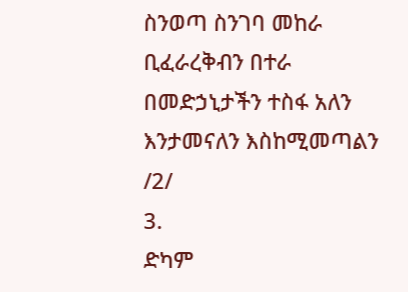ስንወጣ ስንገባ መከራ
ቢፈራረቅብን በተራ
በመድኃኒታችን ተስፋ አለን
እንታመናለን እስከሚመጣልን /2/
3.
ድካም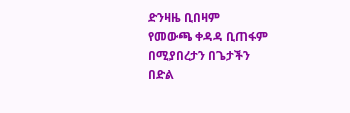ድንዛዜ ቢበዛም
የመውጫ ቀዳዳ ቢጠፋም
በሚያበረታን በጌታችን
በድል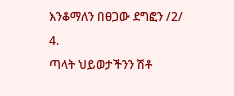እንቆማለን በፀጋው ደግፎን /2/
4.
ጣላት ህይወታችንን ሽቶ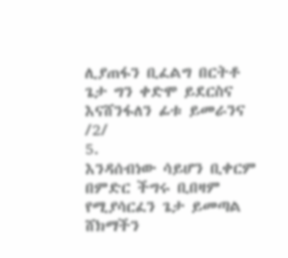ሊያጠፋን ቢፈልግ በርትቶ
ጌታ ግን ቀድሞ ይደርስና
እናሸንፋለን ፊቱ ይመራንና /2/
5.
እንዳሰብነው ሳይሆን ቢቀርም
በምድር ችግሩ ቢበዛም
የሚያሳርፈን ጌታ ይመጣል
ሸክማችን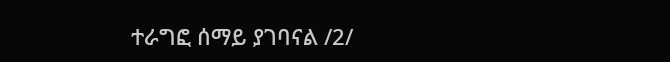ተራግፎ ሰማይ ያገባናል /2/